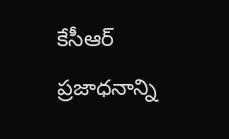కేసీఆర్ ప్రజాధనాన్ని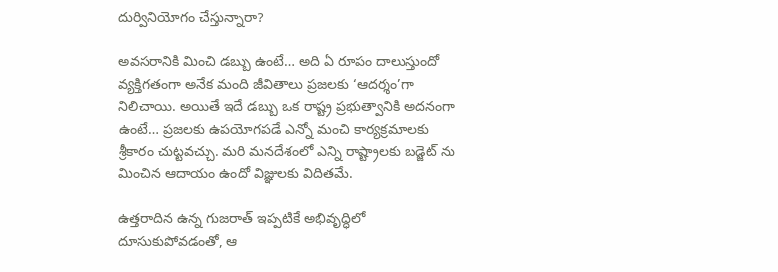దుర్వినియోగం చేస్తున్నారా?

అవసరానికి మించి డబ్బు ఉంటే… అది ఏ రూపం దాలుస్తుందో వ్యక్తిగతంగా అనేక మంది జీవితాలు ప్రజలకు ‘ఆదర్శం’గా నిలిచాయి. అయితే ఇదే డబ్బు ఒక రాష్ట్ర ప్రభుత్వానికి అదనంగా ఉంటే… ప్రజలకు ఉపయోగపడే ఎన్నో మంచి కార్యక్రమాలకు శ్రీకారం చుట్టవచ్చు. మరి మనదేశంలో ఎన్ని రాష్ట్రాలకు బడ్జెట్ ను మించిన ఆదాయం ఉందో విజ్ఞులకు విదితమే.

ఉత్తరాదిన ఉన్న గుజరాత్ ఇప్పటికే అభివృద్ధిలో దూసుకుపోవడంతో, ఆ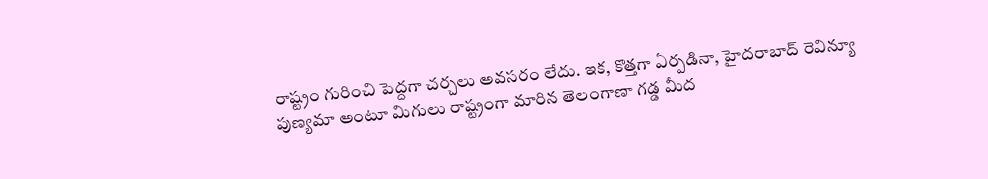రాష్ట్రం గురించి పెద్దగా చర్చలు అవసరం లేదు. ఇక, కొత్తగా ఏర్పడినా, హైదరాబాద్ రెవిన్యూ పుణ్యమా అంటూ మిగులు రాష్ట్రంగా మారిన తెలంగాణా గడ్డ మీద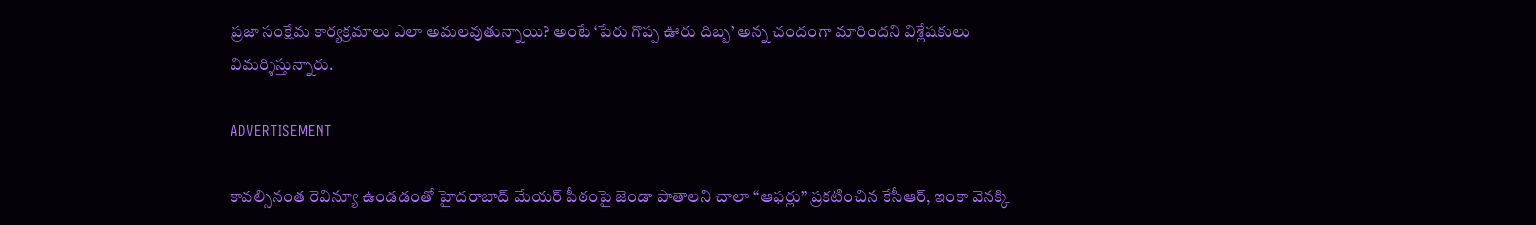ప్రజా సంక్షేమ కార్యక్రమాలు ఎలా అమలవుతున్నాయి? అంటే ‘పేరు గొప్ప ఊరు దిబ్బ’ అన్న చందంగా మారిందని విశ్లేషకులు విమర్శిస్తున్నారు.

ADVERTISEMENT

కావల్సినంత రెవిన్యూ ఉండడంతో హైదరాబాద్ మేయర్ పీఠంపై జెండా పాతాలని చాలా “ఆఫర్లు” ప్రకటించిన కేసీఆర్, ఇంకా వెనక్కి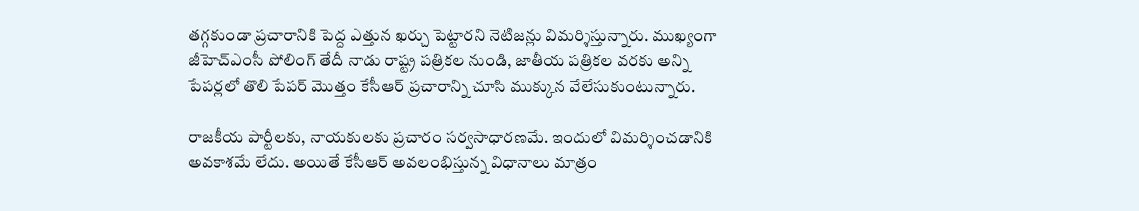తగ్గకుండా ప్రచారానికి పెద్ద ఎత్తున ఖర్చు పెట్టారని నెటిజన్లు విమర్శిస్తున్నారు. ముఖ్యంగా జీహెచ్ఎంసీ పోలింగ్ తేదీ నాడు రాష్ట్ర పత్రికల నుండి, జాతీయ పత్రికల వరకు అన్ని పేపర్లలో తొలి పేపర్ మొత్తం కేసీఆర్ ప్రచారాన్ని చూసి ముక్కున వేలేసుకుంటున్నారు.

రాజకీయ పార్టీలకు, నాయకులకు ప్రచారం సర్వసాధారణమే. ఇందులో విమర్శించడానికి అవకాశమే లేదు. అయితే కేసీఆర్ అవలంభిస్తున్న విధానాలు మాత్రం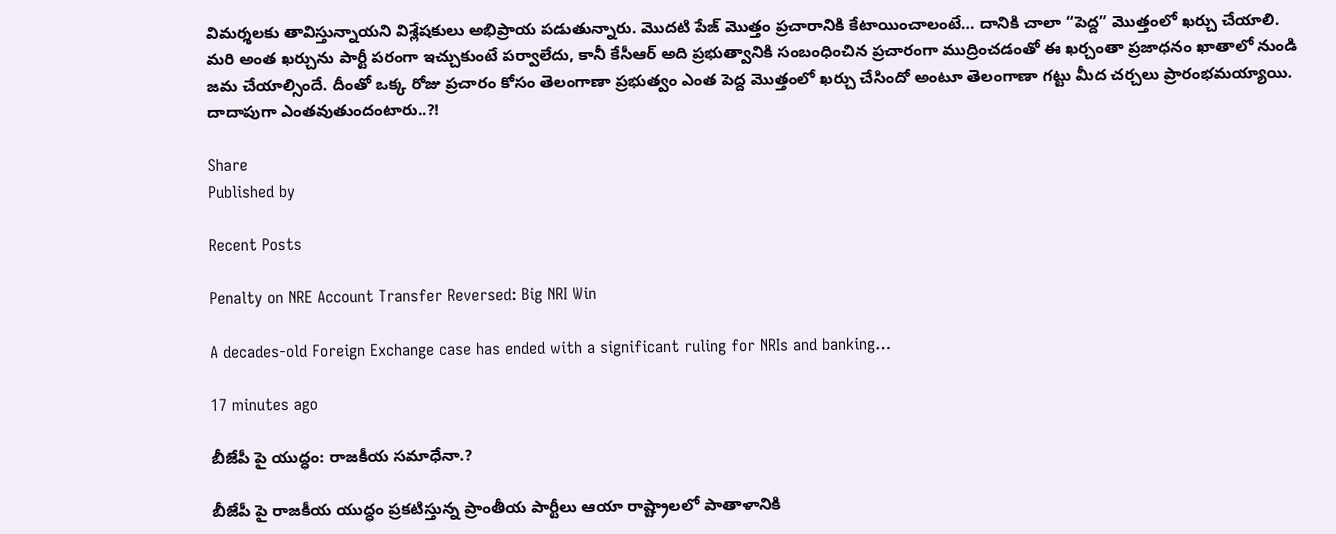విమర్శలకు తావిస్తున్నాయని విశ్లేషకులు అభిప్రాయ పడుతున్నారు. మొదటి పేజ్ మొత్తం ప్రచారానికి కేటాయించాలంటే… దానికి చాలా “పెద్ద” మొత్తంలో ఖర్చు చేయాలి. మరి అంత ఖర్చును పార్టీ పరంగా ఇచ్చుకుంటే పర్వాలేదు, కానీ కేసీఆర్ అది ప్రభుత్వానికి సంబంధించిన ప్రచారంగా ముద్రించడంతో ఈ ఖర్చంతా ప్రజాధనం ఖాతాలో నుండి జమ చేయాల్సిందే. దీంతో ఒక్క రోజు ప్రచారం కోసం తెలంగాణా ప్రభుత్వం ఎంత పెద్ద మొత్తంలో ఖర్చు చేసిందో అంటూ తెలంగాణా గట్టు మీద చర్చలు ప్రారంభమయ్యాయి. దాదాపుగా ఎంతవుతుందంటారు..?!

Share
Published by

Recent Posts

Penalty on NRE Account Transfer Reversed: Big NRI Win

A decades-old Foreign Exchange case has ended with a significant ruling for NRIs and banking…

17 minutes ago

బీజేపీ పై యుద్ధం: రాజకీయ సమాధేనా.?

బీజేపీ పై రాజకీయ యుద్ధం ప్రకటిస్తున్న ప్రాంతీయ పార్టీలు ఆయా రాష్ట్రాలలో పాతాళానికి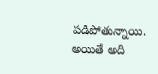పడిపోతున్నాయి. అయితే అది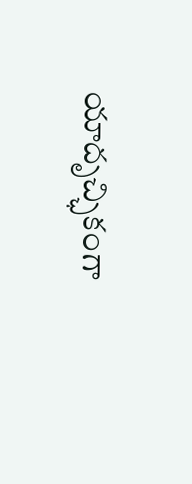యాదృచ్ఛికంగా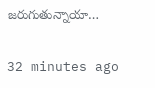జరుగుతున్నాయా…

32 minutes ago